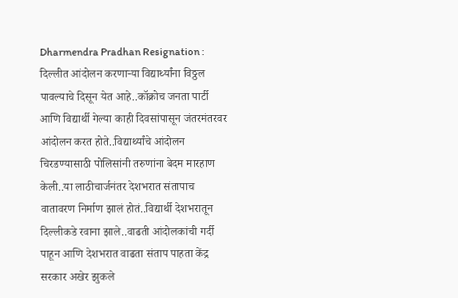Dharmendra Pradhan Resignation : दिल्लीत आंदोलन करणाऱ्या विद्यार्थ्यांना विठ्ठल पावल्याचे दिसून येत आहे..कॉक्रोच जनता पार्टी आणि विद्यार्थी गेल्या काही दिवसांपासून जंतरमंतरवर आंदोलन करत होते..विद्यार्थ्यांचे आंदोलन चिरडण्यासाठी पोलिसांनी तरुणांना बेदम मारहाण केली..या लाठीचार्जनंतर देशभरात संतापाच वातावरण निर्माण झालं होतं..विद्यार्थी देशभरातून दिल्लीकडे रवाना झाले..वाढती आंदोलकांची गर्दी पाहून आणि देशभरात वाढता संताप पाहता केंद्र सरकार अखेर झुकले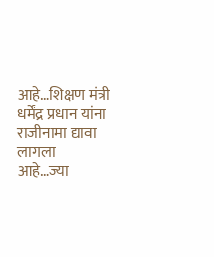आहे…शिक्षण मंत्री धर्मेंद्र प्रधान यांना राजीनामा द्यावा लागला आहे…ज्या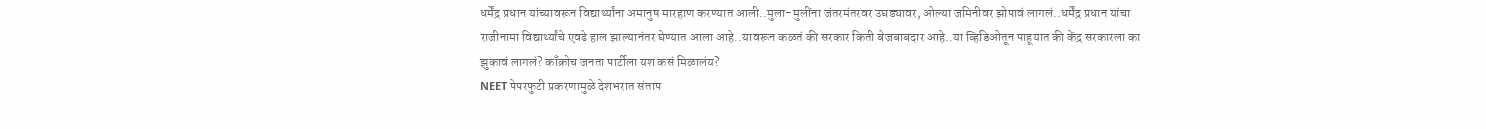धर्मेंद्र प्रधान यांच्यावरून विद्यार्थ्यांना अमानुष मारहाण करण्यात आली..मुला-मुलींना जंतरमंतरवर उघड्यावर, ओल्या जमिनीवर झोपावं लागलं..धर्मेंद्र प्रधान यांचा राजीनामा विद्यार्थ्यांचे एवढे हाल झाल्यानंतर घेण्यात आला आहे..यावरून कळतं की सरकार किती बेजबाबदार आहे..या व्हिडिओतून पाहूयात की केंद्र सरकारला का झुकावं लागलं? काँक्रोच जनता पार्टीला यश कसं मिळालंय?
NEET पेपरफुटी प्रकरणामुळे देशभरात संताप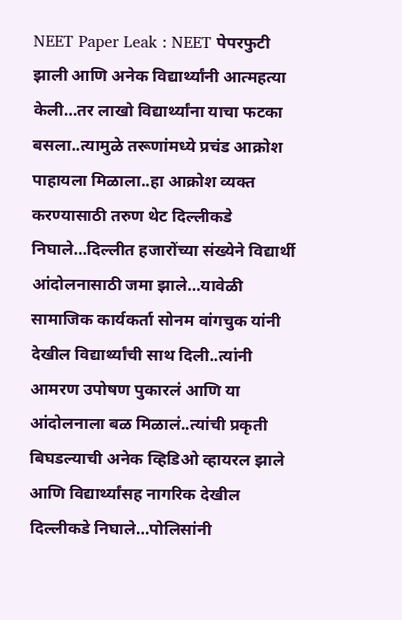NEET Paper Leak : NEET पेपरफुटी झाली आणि अनेक विद्यार्थ्यांनी आत्महत्या केली…तर लाखो विद्यार्थ्यांना याचा फटका बसला..त्यामुळे तरूणांमध्ये प्रचंड आक्रोश पाहायला मिळाला..हा आक्रोश व्यक्त करण्यासाठी तरुण थेट दिल्लीकडे निघाले…दिल्लीत हजारोंच्या संख्येने विद्यार्थी आंदोलनासाठी जमा झाले…यावेळी सामाजिक कार्यकर्ता सोनम वांगचुक यांनी देखील विद्यार्थ्यांची साथ दिली..त्यांनी आमरण उपोषण पुकारलं आणि या आंदोलनाला बळ मिळालं..त्यांची प्रकृती बिघडल्याची अनेक व्हिडिओ व्हायरल झाले आणि विद्यार्थ्यांसह नागरिक देखील दिल्लीकडे निघाले…पोलिसांनी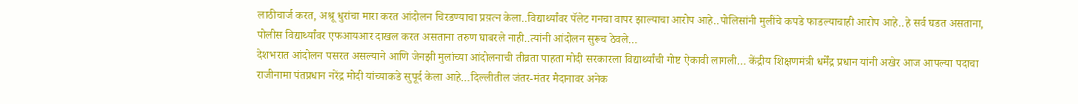लाठीचार्ज करत, अश्रू धुरांचा मारा करत आंदोलन चिरडण्याचा प्रय़त्न केला..विद्यार्थ्यांवर पॅलेट गनचा वापर झाल्याचा आरोप आहे..पोलिसांनी मुलींचे कपडे फाडल्याचाही आरोप आहे..हे सर्व घडत असताना, पोलीस विद्यार्थ्यांवर एफआयआर दाखल करत असताना तरुण घाबरले नाही..त्यांनी आंदोलन सुरूच ठेवले…
देशभरात आंदोलन पसरत असल्याने आणि जेनझी मुलांच्या आंदोलनाची तीव्रता पाहता मोदी सरकारला विद्यार्थ्यांची गोष्ट ऐकावी लागली… केंद्रीय शिक्षणमंत्री धर्मेंद्र प्रधान यांनी अखेर आज आपल्या पदाचा राजीनामा पंतप्रधान नरेंद्र मोदी यांच्याकडे सुपूर्द केला आहे…दिल्लीतील जंतर-मंतर मैदानावर अनेक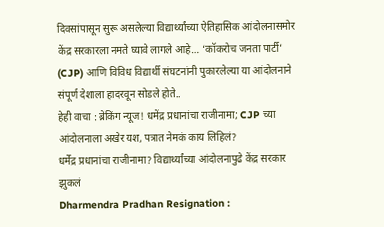दिवसांपासून सुरू असलेल्या विद्यार्थ्यांच्या ऐतिहासिक आंदोलनासमोर केंद्र सरकारला नमते घ्यावे लागले आहे… ‘कॉकरोच जनता पार्टी’ (CJP) आणि विविध विद्यार्थी संघटनांनी पुकारलेल्या या आंदोलनाने संपूर्ण देशाला हादरवून सोडले होते..
हेही वाचा : ब्रेकिंग न्यूज! धमेंद्र प्रधानांचा राजीनामा; CJP च्या आंदोलनाला अखेर यश, पत्रात नेमकं काय लिहिलं?
धर्मेंद्र प्रधानांचा राजीनामा? विद्यार्थ्यांच्या आंदोलनापुढे केंद्र सरकार झुकलं
Dharmendra Pradhan Resignation :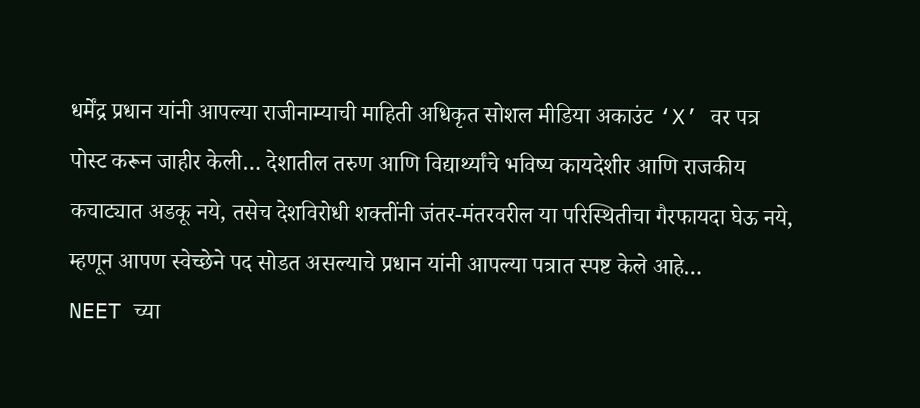धर्मेंद्र प्रधान यांनी आपल्या राजीनाम्याची माहिती अधिकृत सोशल मीडिया अकाउंट ‘X’ वर पत्र पोस्ट करून जाहीर केली… देशातील तरुण आणि विद्यार्थ्यांचे भविष्य कायदेशीर आणि राजकीय कचाट्यात अडकू नये, तसेच देशविरोधी शक्तींनी जंतर-मंतरवरील या परिस्थितीचा गैरफायदा घेऊ नये, म्हणून आपण स्वेच्छेने पद सोडत असल्याचे प्रधान यांनी आपल्या पत्रात स्पष्ट केले आहे…
NEET च्या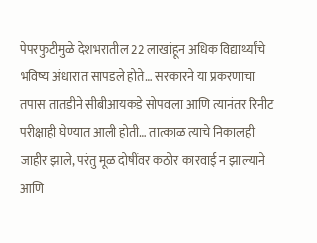पेपरफुटीमुळे देशभरातील 22 लाखांहून अधिक विद्यार्थ्यांचे भविष्य अंधारात सापडले होते… सरकारने या प्रकरणाचा तपास तातडीने सीबीआयकडे सोपवला आणि त्यानंतर रिनीट परीक्षाही घेण्यात आली होती… तात्काळ त्याचे निकालही जाहीर झाले, परंतु मूळ दोषींवर कठोर कारवाई न झाल्याने आणि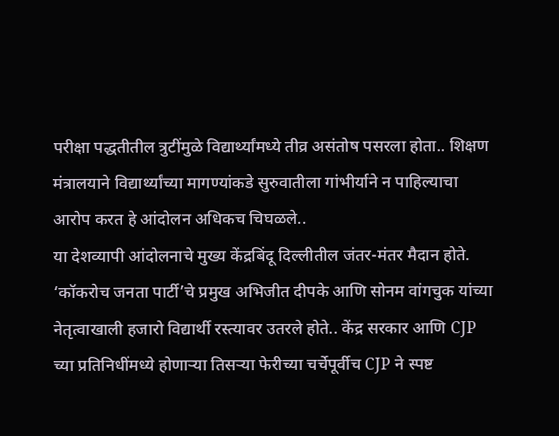परीक्षा पद्धतीतील त्रुटींमुळे विद्यार्थ्यांमध्ये तीव्र असंतोष पसरला होता.. शिक्षण मंत्रालयाने विद्यार्थ्यांच्या मागण्यांकडे सुरुवातीला गांभीर्याने न पाहिल्याचा आरोप करत हे आंदोलन अधिकच चिघळले..
या देशव्यापी आंदोलनाचे मुख्य केंद्रबिंदू दिल्लीतील जंतर-मंतर मैदान होते. ‘कॉकरोच जनता पार्टी’चे प्रमुख अभिजीत दीपके आणि सोनम वांगचुक यांच्या नेतृत्वाखाली हजारो विद्यार्थी रस्त्यावर उतरले होते.. केंद्र सरकार आणि CJP च्या प्रतिनिधींमध्ये होणाऱ्या तिसऱ्या फेरीच्या चर्चेपूर्वीच CJP ने स्पष्ट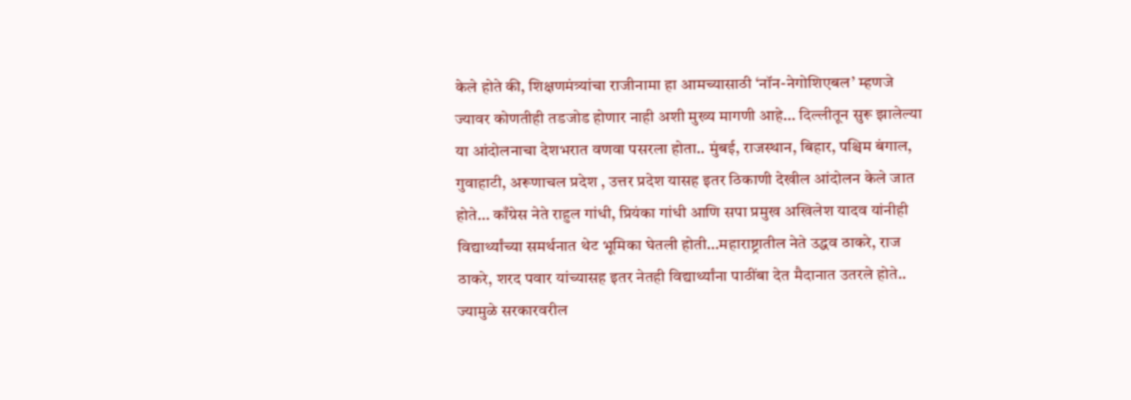केले होते की, शिक्षणमंत्र्यांचा राजीनामा हा आमच्यासाठी ‘नॉन-नेगोशिएबल’ म्हणजे ज्यावर कोणतीही तडजोड होणार नाही अशी मुख्य मागणी आहे… दिल्लीतून सुरू झालेल्या या आंदोलनाचा देशभरात वणवा पसरला होता.. मुंबई, राजस्थान, बिहार, पश्चिम बंगाल, गुवाहाटी, अरूणाचल प्रदेश , उत्तर प्रदेश यासह इतर ठिकाणी देखील आंदोलन केले जात होते… काँग्रेस नेते राहुल गांधी, प्रियंका गांधी आणि सपा प्रमुख अखिलेश यादव यांनीही विद्यार्थ्यांच्या समर्थनात थेट भूमिका घेतली होती…महाराष्ट्रातील नेते उद्धव ठाकरे, राज ठाकरे, शरद पवार यांच्यासह इतर नेतही विद्यार्थ्यांना पाठींबा देत मैदानात उतरले होते.. ज्यामुळे सरकारवरील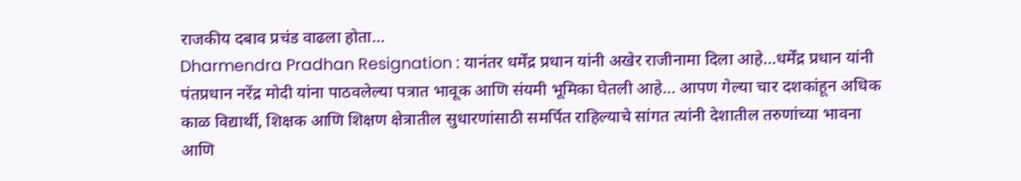राजकीय दबाव प्रचंड वाढला होता…
Dharmendra Pradhan Resignation : यानंतर धर्मेंद्र प्रधान यांनी अखेर राजीनामा दिला आहे…धर्मेंद्र प्रधान यांनी पंतप्रधान नरेंद्र मोदी यांना पाठवलेल्या पत्रात भावूक आणि संयमी भूमिका घेतली आहे… आपण गेल्या चार दशकांहून अधिक काळ विद्यार्थी, शिक्षक आणि शिक्षण क्षेत्रातील सुधारणांसाठी समर्पित राहिल्याचे सांगत त्यांनी देशातील तरुणांच्या भावना आणि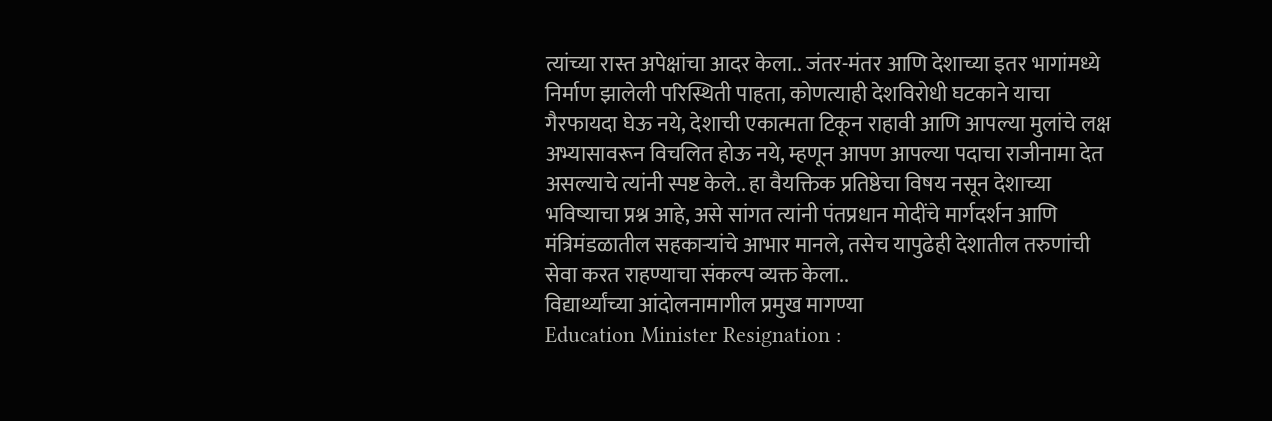त्यांच्या रास्त अपेक्षांचा आदर केला.. जंतर-मंतर आणि देशाच्या इतर भागांमध्ये निर्माण झालेली परिस्थिती पाहता, कोणत्याही देशविरोधी घटकाने याचा गैरफायदा घेऊ नये, देशाची एकात्मता टिकून राहावी आणि आपल्या मुलांचे लक्ष अभ्यासावरून विचलित होऊ नये, म्हणून आपण आपल्या पदाचा राजीनामा देत असल्याचे त्यांनी स्पष्ट केले.. हा वैयक्तिक प्रतिष्ठेचा विषय नसून देशाच्या भविष्याचा प्रश्न आहे, असे सांगत त्यांनी पंतप्रधान मोदींचे मार्गदर्शन आणि मंत्रिमंडळातील सहकाऱ्यांचे आभार मानले, तसेच यापुढेही देशातील तरुणांची सेवा करत राहण्याचा संकल्प व्यक्त केला..
विद्यार्थ्यांच्या आंदोलनामागील प्रमुख मागण्या
Education Minister Resignation :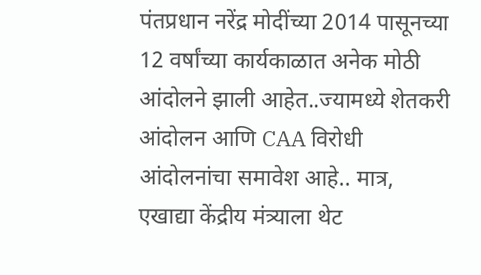पंतप्रधान नरेंद्र मोदींच्या 2014 पासूनच्या 12 वर्षांच्या कार्यकाळात अनेक मोठी आंदोलने झाली आहेत..ज्यामध्ये शेतकरी आंदोलन आणि CAA विरोधी आंदोलनांचा समावेश आहे.. मात्र, एखाद्या केंद्रीय मंत्र्याला थेट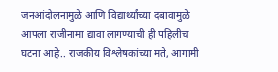जनआंदोलनामुळे आणि विद्यार्थ्यांच्या दबावामुळे आपला राजीनामा द्यावा लागण्याची ही पहिलीच घटना आहे.. राजकीय विश्लेषकांच्या मते, आगामी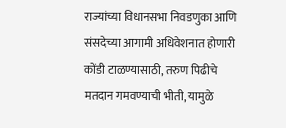राज्यांच्या विधानसभा निवडणुका आणि संसदेच्या आगामी अधिवेशनात होणारी कोंडी टाळण्यासाठी, तरुण पिढीचे मतदान गमवण्याची भीती, यामुळे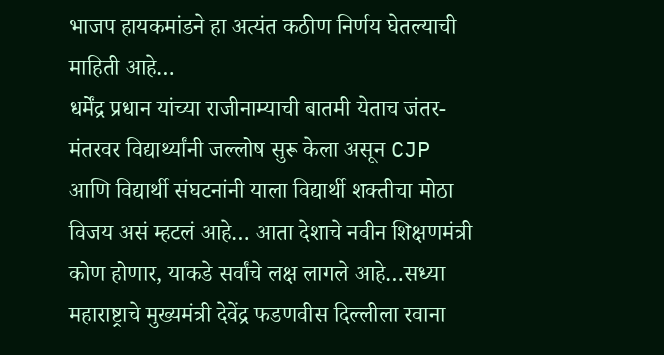भाजप हायकमांडने हा अत्यंत कठीण निर्णय घेतल्याची माहिती आहे…
धर्मेंद्र प्रधान यांच्या राजीनाम्याची बातमी येताच जंतर-मंतरवर विद्यार्थ्यांनी जल्लोष सुरू केला असून CJP आणि विद्यार्थी संघटनांनी याला विद्यार्थी शक्तीचा मोठा विजय असं म्हटलं आहे… आता देशाचे नवीन शिक्षणमंत्री कोण होणार, याकडे सर्वांचे लक्ष लागले आहे…सध्या महाराष्ट्राचे मुख्यमंत्री देवेंद्र फडणवीस दिल्लीला रवाना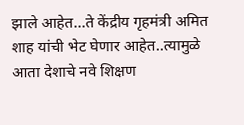झाले आहेत…ते केंद्रीय गृहमंत्री अमित शाह यांची भेट घेणार आहेत..त्यामुळे आता देशाचे नवे शिक्षण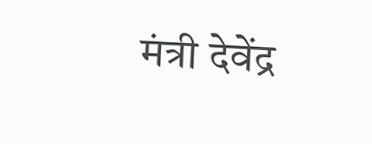मंत्री देवेंद्र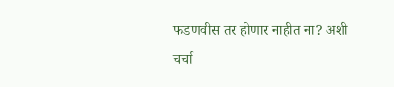फडणवीस तर होणार नाहीत ना? अशी चर्चा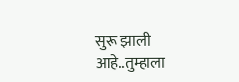सुरू झाली आहे..तुम्हाला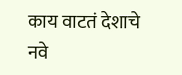काय वाटतं देशाचे नवे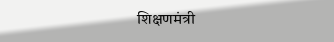शिक्षणमंत्री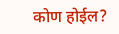कोण होईल?